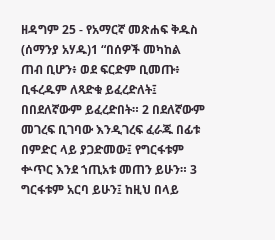ዘዳግም 25 - የአማርኛ መጽሐፍ ቅዱስ (ሰማንያ አሃዱ)1 “በሰዎች መካከል ጠብ ቢሆን፥ ወደ ፍርድም ቢመጡ፥ ቢፋረዱም ለጻድቁ ይፈረድለት፤ በበደለኛውም ይፈረድበት። 2 በደለኛውም መገረፍ ቢገባው እንዲገረፍ ፈራጁ በፊቱ በምድር ላይ ያጋድመው፤ የግርፋቱም ቍጥር እንደ ኀጢአቱ መጠን ይሁን። 3 ግርፋቱም አርባ ይሁን፤ ከዚህ በላይ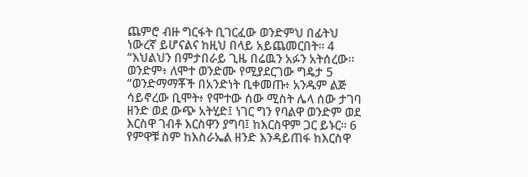ጨምሮ ብዙ ግርፋት ቢገርፈው ወንድምህ በፊትህ ነውረኛ ይሆናልና ከዚህ በላይ አይጨመርበት። 4 “እህልህን በምታበራይ ጊዜ በሬዉን አፉን አትሰረው። ወንድም፥ ለሞተ ወንድሙ የሚያደርገው ግዴታ 5 “ወንድማማቾች በአንድነት ቢቀመጡ፥ አንዱም ልጅ ሳይኖረው ቢሞት፥ የሞተው ሰው ሚስት ሌላ ሰው ታገባ ዘንድ ወደ ውጭ አትሂድ፤ ነገር ግን የባልዋ ወንድም ወደ እርስዋ ገብቶ እርስዋን ያግባ፤ ከእርስዋም ጋር ይኑር። 6 የምዋቹ ስም ከእስራኤል ዘንድ እንዳይጠፋ ከእርስዋ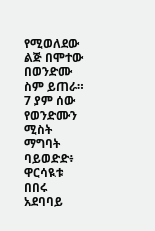የሚወለደው ልጅ በሞተው በወንድሙ ስም ይጠራ። 7 ያም ሰው የወንድሙን ሚስት ማግባት ባይወድድ፥ ዋርሳዪቱ በበሩ አደባባይ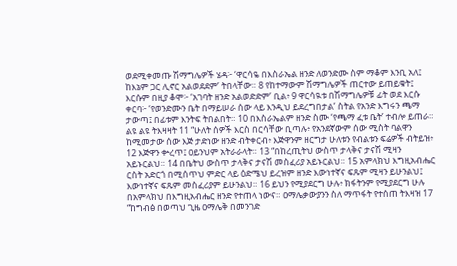ወደሚቀመጡ ሽማግሌዎች ሄዳ፦ ‘ዋርሳዬ በእስራኤል ዘንድ ለወንድሙ ስም ማቆም እንቢ አለ፤ ከእኔም ጋር ሊኖር አልወደደም’ ትበላቸው። 8 የከተማውም ሽማግሌዎች ጠርተው ይጠይቁት፤ እርሱም በዚያ ቆሞ፦ ‘አገባት ዘንድ አልወድድም’ ቢል፥ 9 ዋርሳዪቱ በሽማግሌዎቹ ፊት ወደ እርሱ ቀርባ፦ ‘የወንድሙን ቤት በማይሠራ ሰው ላይ እንዲህ ይደረግበታል’ ስትል የአንድ እግሩን ጫማ ታውጣ፤ በፊቱም እንትፍ ትበልበት። 10 በእስራኤልም ዘንድ ስሙ ‘የጫማ ፈቱ ቤት’ ተብሎ ይጠራ። ልዩ ልዩ ትእዛዛት 11 “ሁለት ሰዎች እርስ በርሳቸው ቢጣሉ፥ የአንደኛውም ሰው ሚስት ባልዋን ከሚመታው ሰው እጅ ታድነው ዘንድ ብትቀርብ፥ እጅዋንም ዘርግታ ሁለቱን የብልቱን ፍሬዎች ብትይዝ፥ 12 እጅዋን ቍረጥ፤ ዐይንህም አትራራላት። 13 “በከረጢትህ ውስጥ ታላቅና ታናሽ ሚዛን አይኑርልህ። 14 በቤትህ ውስጥ ታላቅና ታናሽ መስፈሪያ አይኑርልህ። 15 አምላክህ እግዚአብሔር ርስት አድርጎ በሚሰጥህ ምድር ላይ ዕድሜህ ይረዝም ዘንድ እውነተኛና ፍጹም ሚዛን ይሁንልህ፤ እውነተኛና ፍጹም መስፈሪያም ይሁንልህ። 16 ይህን የሚያደርግ ሁሉ፥ ክፋትንም የሚያደርግ ሁሉ በአምላክህ በእግዚአብሔር ዘንድ የተጠላ ነውና። ዐማሌቃውያንን ስለ ማጥፋት የተሰጠ ትእዛዝ 17 “ከግብፅ በወጣህ ጊዜ ዐማሌቅ በመንገድ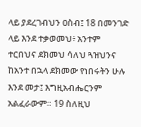ላይ ያደረገብህን ዐስብ፤ 18 በመንገድ ላይ እንደ ተቃወመህ፥ አንተም ተርበህና ደክመህ ሳለህ ጓዝህንና ከአንተ በኋላ ደክመው የነበሩትን ሁሉ እንደ መታ፤ እግዚአብሔርንም አልፈራውም። 19 ስለዚህ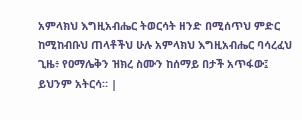አምላክህ እግዚአብሔር ትወርሳት ዘንድ በሚሰጥህ ምድር ከሚከብቡህ ጠላቶችህ ሁሉ አምላክህ እግዚአብሔር ባሳረፈህ ጊዜ፥ የዐማሌቅን ዝክረ ስሙን ከሰማይ በታች አጥፋው፤ ይህንም አትርሳ። |